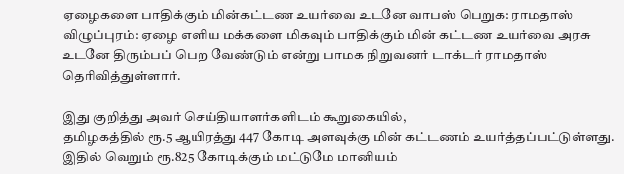ஏழைகளை பாதிக்கும் மின்கட்டண உயர்வை உடனே வாபஸ் பெறுக: ராமதாஸ்
விழுப்புரம்: ஏழை எளிய மக்களை மிகவும் பாதிக்கும் மின் கட்டண உயர்வை அரசு உடனே திரும்பப் பெற வேண்டும் என்று பாமக நிறுவனர் டாக்டர் ராமதாஸ் தெரிவித்துள்ளார்.

இது குறித்து அவர் செய்தியாளர்களிடம் கூறுகையில்,
தமிழகத்தில் ரூ.5 ஆயிரத்து 447 கோடி அளவுக்கு மின் கட்டணம் உயர்த்தப்பட்டுள்ளது. இதில் வெறும் ரூ.825 கோடிக்கும் மட்டுமே மானியம்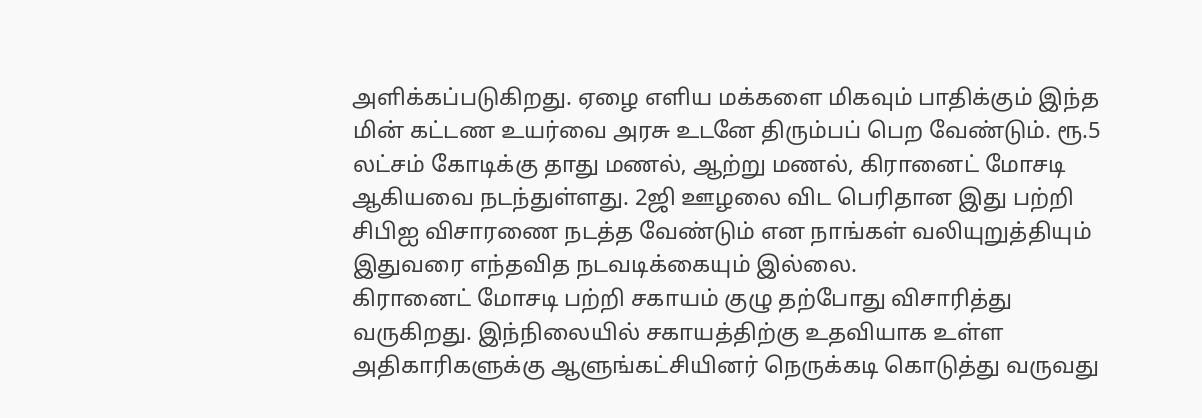அளிக்கப்படுகிறது. ஏழை எளிய மக்களை மிகவும் பாதிக்கும் இந்த மின் கட்டண உயர்வை அரசு உடனே திரும்பப் பெற வேண்டும். ரூ.5 லட்சம் கோடிக்கு தாது மணல், ஆற்று மணல், கிரானைட் மோசடி ஆகியவை நடந்துள்ளது. 2ஜி ஊழலை விட பெரிதான இது பற்றி சிபிஐ விசாரணை நடத்த வேண்டும் என நாங்கள் வலியுறுத்தியும் இதுவரை எந்தவித நடவடிக்கையும் இல்லை.
கிரானைட் மோசடி பற்றி சகாயம் குழு தற்போது விசாரித்து வருகிறது. இந்நிலையில் சகாயத்திற்கு உதவியாக உள்ள அதிகாரிகளுக்கு ஆளுங்கட்சியினர் நெருக்கடி கொடுத்து வருவது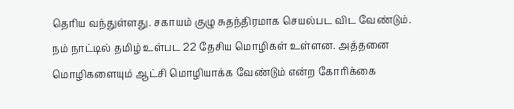தெரிய வந்துள்ளது. சகாயம் குழு சுதந்திரமாக செயல்பட விட வேண்டும்.
நம் நாட்டில் தமிழ் உள்பட 22 தேசிய மொழிகள் உள்ளன. அத்தனை மொழிகளையும் ஆட்சி மொழியாக்க வேண்டும் என்ற கோரிக்கை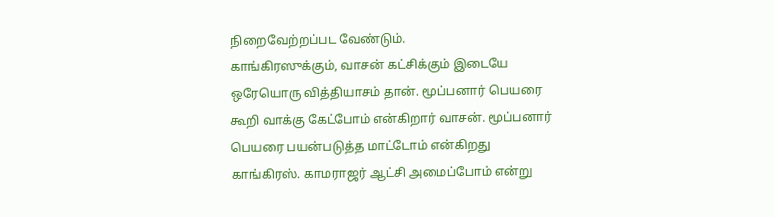நிறைவேற்றப்பட வேண்டும்.
காங்கிரஸுக்கும், வாசன் கட்சிக்கும் இடையே ஒரேயொரு வித்தியாசம் தான். மூப்பனார் பெயரை கூறி வாக்கு கேட்போம் என்கிறார் வாசன். மூப்பனார் பெயரை பயன்படுத்த மாட்டோம் என்கிறது காங்கிரஸ். காமராஜர் ஆட்சி அமைப்போம் என்று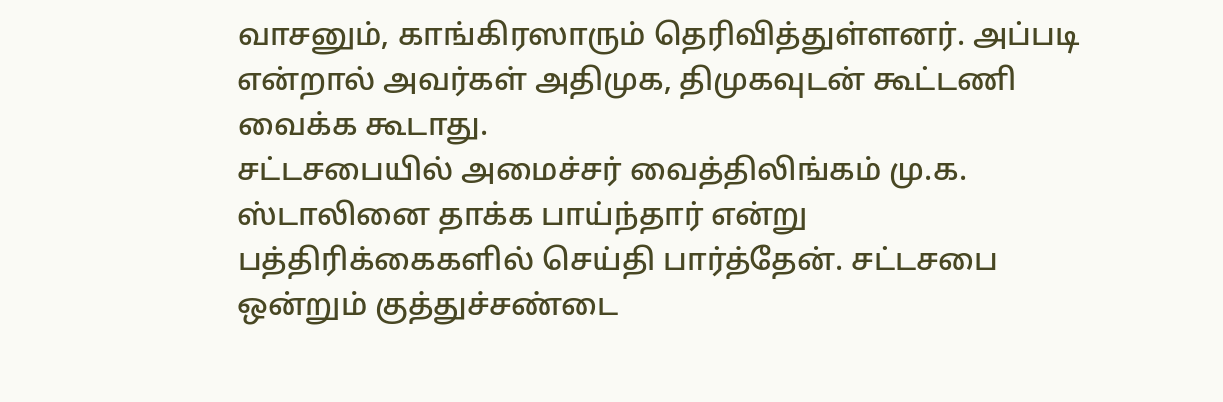வாசனும், காங்கிரஸாரும் தெரிவித்துள்ளனர். அப்படி என்றால் அவர்கள் அதிமுக, திமுகவுடன் கூட்டணி வைக்க கூடாது.
சட்டசபையில் அமைச்சர் வைத்திலிங்கம் மு.க. ஸ்டாலினை தாக்க பாய்ந்தார் என்று பத்திரிக்கைகளில் செய்தி பார்த்தேன். சட்டசபை ஒன்றும் குத்துச்சண்டை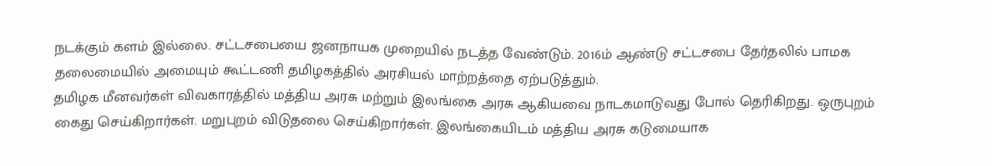நடக்கும் களம் இல்லை. சட்டசபையை ஜனநாயக முறையில் நடத்த வேண்டும். 2016ம் ஆண்டு சட்டசபை தேர்தலில் பாமக தலைமையில் அமையும் கூட்டணி தமிழகத்தில் அரசியல் மாற்றத்தை ஏற்படுத்தும்.
தமிழக மீனவர்கள் விவகாரத்தில் மத்திய அரசு மற்றும் இலங்கை அரசு ஆகியவை நாடகமாடுவது போல் தெரிகிறது. ஒருபுறம் கைது செய்கிறார்கள். மறுபுறம் விடுதலை செய்கிறார்கள். இலங்கையிடம் மத்திய அரசு கடுமையாக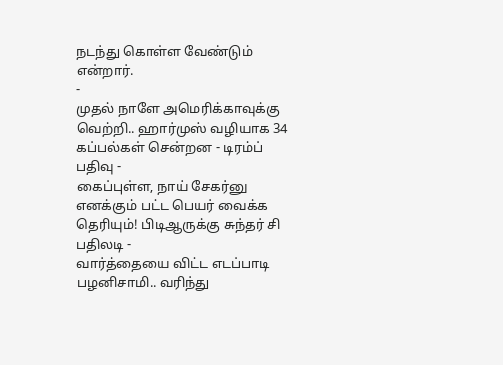நடந்து கொள்ள வேண்டும் என்றார்.
-
முதல் நாளே அமெரிக்காவுக்கு வெற்றி.. ஹார்முஸ் வழியாக 34 கப்பல்கள் சென்றன - டிரம்ப் பதிவு -
கைப்புள்ள, நாய் சேகர்னு எனக்கும் பட்ட பெயர் வைக்க தெரியும்! பிடிஆருக்கு சுந்தர் சி பதிலடி -
வார்த்தையை விட்ட எடப்பாடி பழனிசாமி.. வரிந்து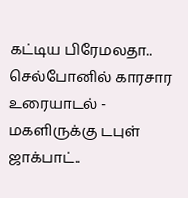கட்டிய பிரேமலதா.. செல்போனில் காரசார உரையாடல் -
மகளிருக்கு டபுள் ஜாக்பாட்..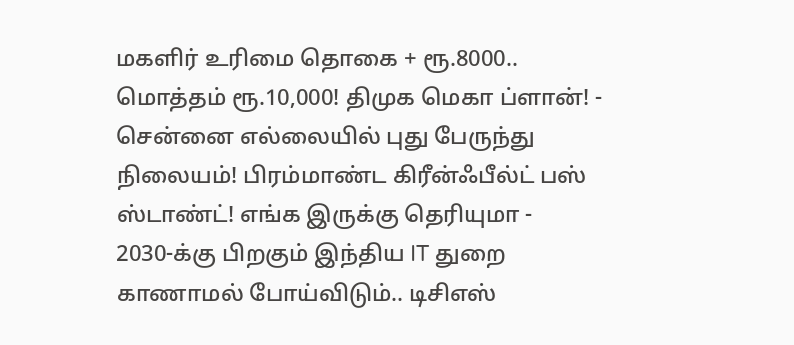மகளிர் உரிமை தொகை + ரூ.8000.. மொத்தம் ரூ.10,000! திமுக மெகா ப்ளான்! -
சென்னை எல்லையில் புது பேருந்து நிலையம்! பிரம்மாண்ட கிரீன்ஃபீல்ட் பஸ் ஸ்டாண்ட்! எங்க இருக்கு தெரியுமா -
2030-க்கு பிறகும் இந்திய IT துறை காணாமல் போய்விடும்.. டிசிஎஸ்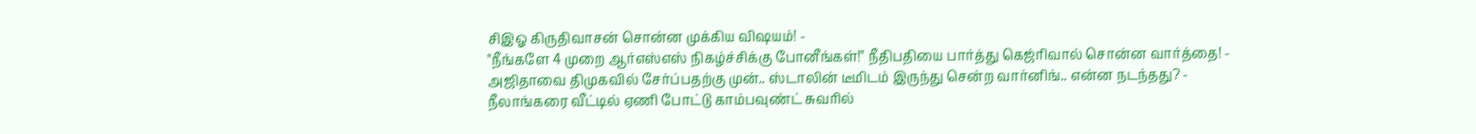சிஇஓ கிருதிவாசன் சொன்ன முக்கிய விஷயம்! -
"நீங்களே 4 முறை ஆர்எஸ்எஸ் நிகழ்ச்சிக்கு போனீங்கள்!" நீதிபதியை பார்த்து கெஜ்ரிவால் சொன்ன வார்த்தை! -
அஜிதாவை திமுகவில் சேர்ப்பதற்கு முன்.. ஸ்டாலின் டீமிடம் இருந்து சென்ற வார்னிங்.. என்ன நடந்தது? -
நீலாங்கரை வீட்டில் ஏணி போட்டு காம்பவுண்ட் சுவரில்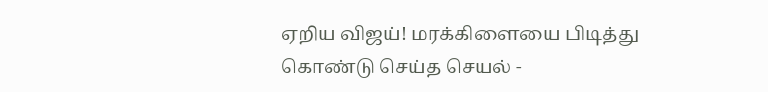ஏறிய விஜய்! மரக்கிளையை பிடித்து கொண்டு செய்த செயல் -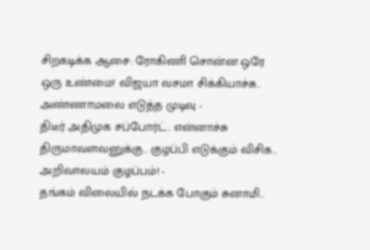சிறகடிக்க ஆசை: ரோகிணி சொன்ன ஒரே ஒரு உண்மை! விஜயா வசமா சிக்கியாச்சு.. அண்ணாமலை எடுத்த முடிவு -
திடீர் அதிமுக சப்போர்ட்.. என்னாச்சு திருமாவளவனுக்கு.. குழப்பி எடுக்கும் விசிக.. அறிவாலயம் குழப்பம்! -
தங்கம் விலையில் நடக்க போகும் சுனாமி..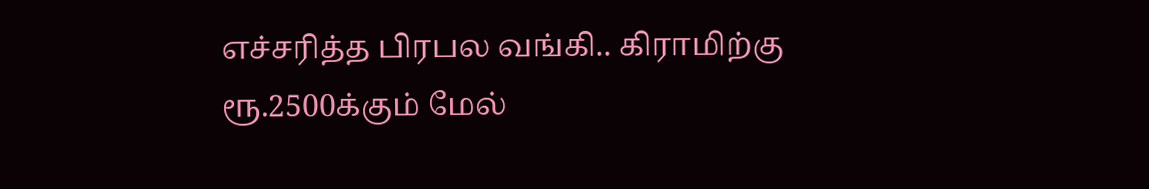எச்சரித்த பிரபல வங்கி.. கிராமிற்கு ரூ.2500க்கும் மேல்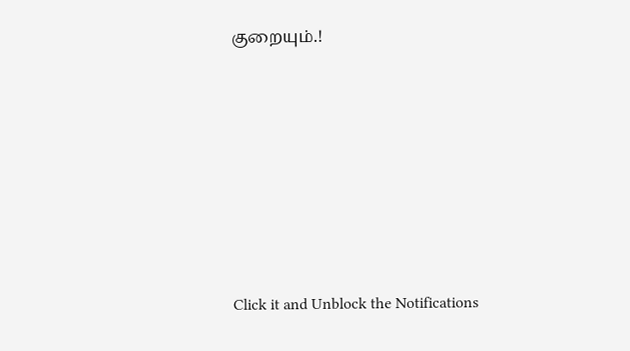குறையும்.!












Click it and Unblock the Notifications